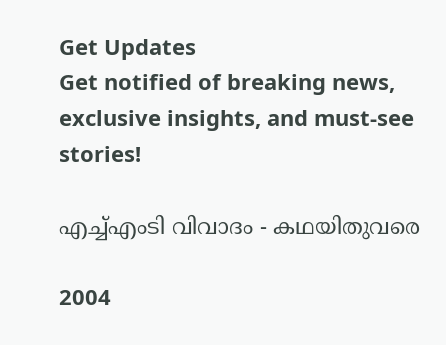Get Updates
Get notified of breaking news, exclusive insights, and must-see stories!

എച്ച്എംടി വിവാദം - കഥയിതുവരെ

2004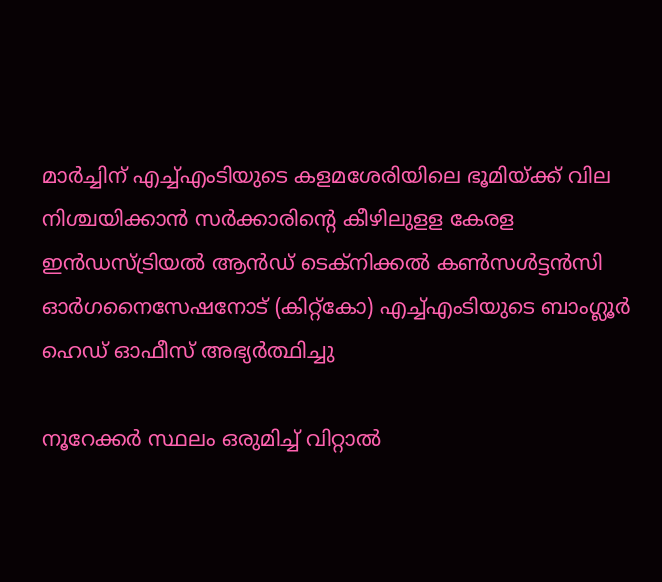മാര്‍ച്ചിന് എച്ച്എംടിയുടെ കളമശേരിയിലെ ഭൂമിയ്ക്ക് വില നിശ്ചയിക്കാന്‍ സര്‍ക്കാരിന്റെ കീഴിലുളള കേരള ഇന്‍ഡസ്ട്രിയല്‍ ആന്‍ഡ് ടെക്നിക്കല്‍ കണ്‍സള്‍ട്ടന്‍സി ഓര്‍ഗനൈസേഷനോട് (കിറ്റ്കോ) എച്ച്എംടിയുടെ ബാംഗ്ലൂര്‍ ഹെഡ് ഓഫീസ് അഭ്യര്‍ത്ഥിച്ചു

നൂറേക്കര്‍ സ്ഥലം ഒരുമിച്ച് വിറ്റാല്‍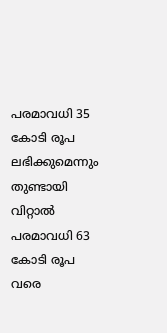പരമാവധി 35 കോടി രൂപ ലഭിക്കുമെന്നും തുണ്ടായി വിറ്റാല്‍ പരമാവധി 63 കോടി രൂപ വരെ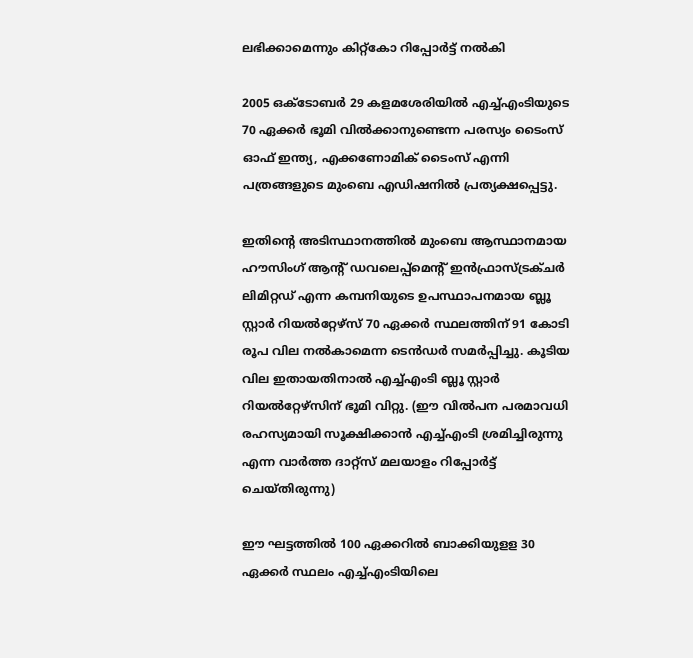ലഭിക്കാമെന്നും കിറ്റ്കോ റിപ്പോര്‍ട്ട് നല്‍കി

2005 ഒക്ടോബര്‍ 29 കളമശേരിയില്‍ എച്ച്എംടിയുടെ 70 ഏക്കര്‍ ഭൂമി വില്‍ക്കാനുണ്ടെന്ന പരസ്യം ടൈംസ് ഓഫ് ഇന്ത്യ, എക്കണോമിക് ടൈംസ് എന്നി പത്രങ്ങളുടെ മുംബെ എഡിഷനില്‍ പ്രത്യക്ഷപ്പെട്ടു.

ഇതിന്റെ അടിസ്ഥാനത്തില്‍ മുംബെ ആസ്ഥാനമായ ഹൗസിംഗ് ആന്റ് ഡവലെപ്പ്മെന്റ് ഇന്‍ഫ്രാസ്ട്രക്ചര്‍ ലിമിറ്റഡ് എന്ന കമ്പനിയുടെ ഉപസ്ഥാപനമായ ബ്ലൂ സ്റ്റാര്‍ റിയല്‍റ്റേഴ്സ് 70 ഏക്കര്‍ സ്ഥലത്തിന് 91 കോടി രൂപ വില നല്‍കാമെന്ന ടെന്‍ഡര്‍ സമര്‍പ്പിച്ചു. കൂടിയ വില ഇതായതിനാല്‍ എച്ച്എംടി ബ്ലൂ സ്റ്റാര്‍ റിയല്‍റ്റേഴ്സിന് ഭൂമി വിറ്റു. (ഈ വില്‍പന പരമാവധി രഹസ്യമായി സൂക്ഷിക്കാന്‍ എച്ച്എംടി ശ്രമിച്ചിരുന്നു എന്ന വാര്‍ത്ത ദാറ്റ്സ് മലയാളം റിപ്പോര്‍ട്ട് ചെയ്തിരുന്നു)

ഈ ഘട്ടത്തില്‍ 100 ഏക്കറില്‍ ബാക്കിയുളള 30 ഏക്കര്‍ സ്ഥലം എച്ച്എംടിയിലെ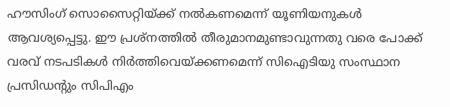ഹൗസിംഗ് സൊസൈറ്റിയ്ക്ക് നല്‍കണമെന്ന് യൂണിയനുകള്‍ ആവശ്യപ്പെട്ടു. ഈ പ്രശ്നത്തില്‍ തീരുമാനമുണ്ടാവുന്നതു വരെ പോക്ക് വരവ് നടപടികള്‍ നിര്‍ത്തിവെയ്ക്കണമെന്ന് സിഐടിയു സംസ്ഥാന പ്രസിഡന്റും സിപിഎം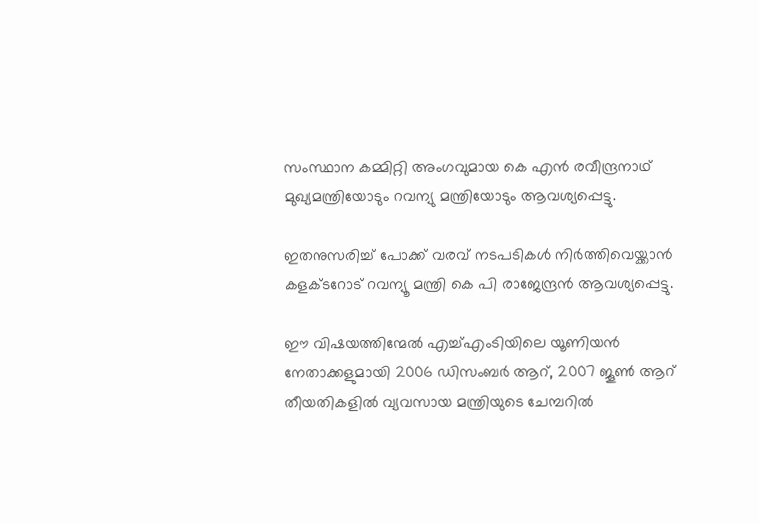സംസ്ഥാന കമ്മിറ്റി അംഗവുമായ കെ എന്‍ രവീന്ദ്രനാഥ് മുഖ്യമന്ത്രിയോടും റവന്യു മന്ത്രിയോടും ആവശ്യപ്പെട്ടു.

ഇതനുസരിച്ച് പോക്ക് വരവ് നടപടികള്‍ നിര്‍ത്തിവെയ്ക്കാന്‍ കളക്ടറോട് റവന്യൂ മന്ത്രി കെ പി രാജേന്ദ്രന്‍ ആവശ്യപ്പെട്ടു.

ഈ വിഷയത്തിന്മേല്‍ എച്ച്എംടിയിലെ യൂണിയന്‍ നേതാക്കളുമായി 2006 ഡിസംബര്‍ ആറ്, 2007 ജൂണ്‍ ആറ് തീയതികളില്‍ വ്യവസായ മന്ത്രിയുടെ ചേമ്പറില്‍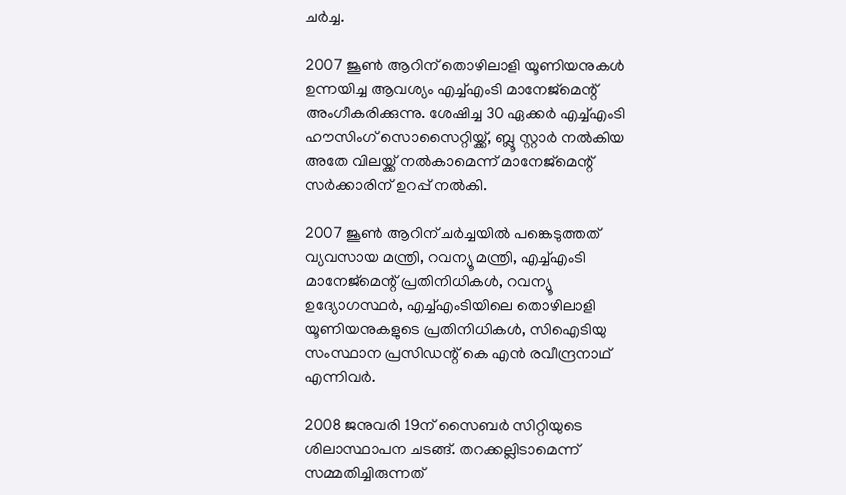ചര്‍ച്ച.

2007 ജൂണ്‍ ആറിന് തൊഴിലാളി യൂണിയനുകള്‍ ഉന്നയിച്ച ആവശ്യം എച്ച്എംടി മാനേജ്‍മെന്റ് അംഗീകരിക്കുന്നു. ശേഷിച്ച 30 ഏക്കര്‍ എച്ച്എംടി ഹൗസിംഗ് സൊസൈറ്റിയ്ക്ക്, ബ്ലൂ സ്റ്റാര്‍ നല്‍കിയ അതേ വിലയ്ക്ക് നല്‍കാമെന്ന് മാനേജ്‍മെന്റ് സര്‍ക്കാരിന് ഉറപ്പ് നല്‍കി.

2007 ജൂണ്‍ ആറിന് ചര്‍ച്ചയില്‍ പങ്കെടുത്തത് വ്യവസായ മന്ത്രി, റവന്യൂ മന്ത്രി, എച്ച്എംടി മാനേജ്‍മെന്റ് പ്രതിനിധികള്‍, റവന്യൂ ഉദ്യോഗസ്ഥര്‍, എച്ച്എംടിയിലെ തൊഴിലാളി യൂണിയനുകളുടെ പ്രതിനിധികള്‍, സിഐടിയു സംസ്ഥാന പ്രസിഡന്റ് കെ എന്‍ രവീന്ദ്രനാഥ് എന്നിവര്‍.

2008 ജനുവരി 19ന് സൈബര്‍ സിറ്റിയുടെ ശിലാസ്ഥാപന ചടങ്ങ്. തറക്കല്ലിടാമെന്ന് സമ്മതിച്ചിരുന്നത്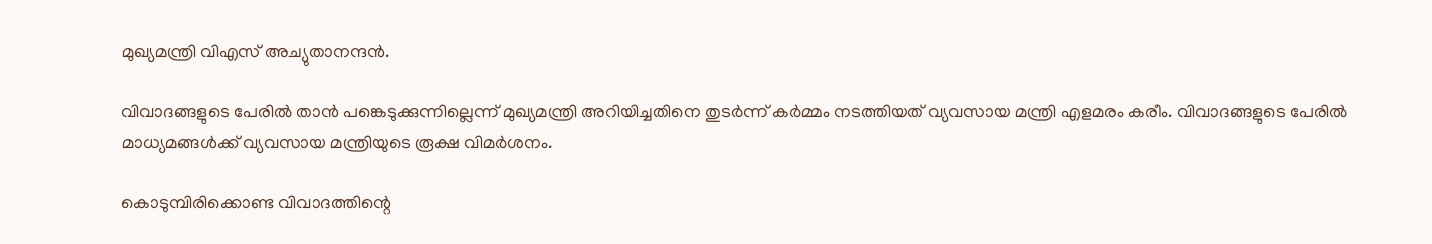മുഖ്യമന്ത്രി വിഎസ് അച്യുതാനന്ദന്‍.

വിവാദങ്ങളുടെ പേരില്‍ താന്‍ പങ്കെടുക്കുന്നില്ലെന്ന് മുഖ്യമന്ത്രി അറിയിച്ചതിനെ തുടര്‍ന്ന് കര്‍മ്മം നടത്തിയത് വ്യവസായ മന്ത്രി എളമരം കരീം. വിവാദങ്ങളുടെ പേരില്‍ മാധ്യമങ്ങള്‍ക്ക് വ്യവസായ മന്ത്രിയുടെ രൂക്ഷ വിമര്‍ശനം.

കൊടുമ്പിരിക്കൊണ്ട വിവാദത്തിന്റെ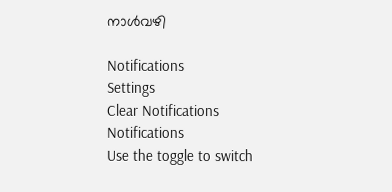നാള്‍വഴി

Notifications
Settings
Clear Notifications
Notifications
Use the toggle to switch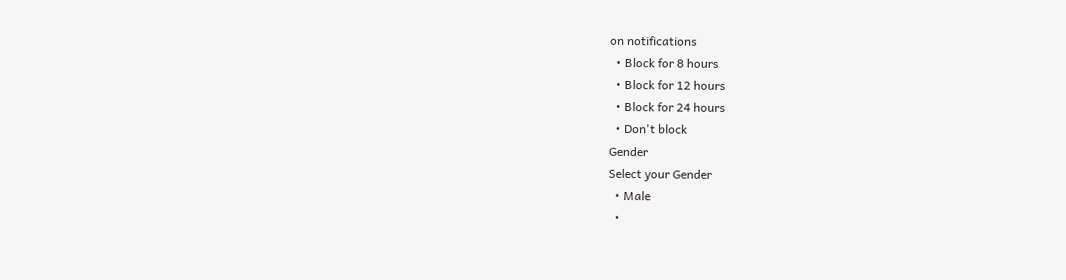on notifications
  • Block for 8 hours
  • Block for 12 hours
  • Block for 24 hours
  • Don't block
Gender
Select your Gender
  • Male
  •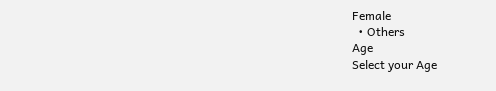Female
  • Others
Age
Select your Age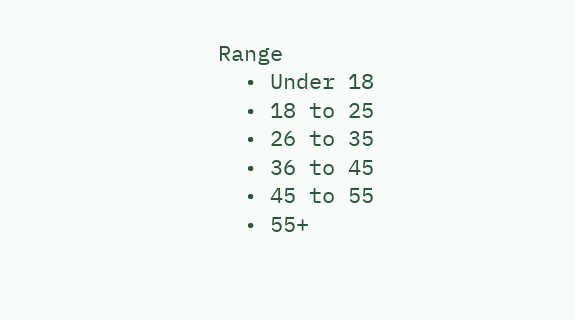Range
  • Under 18
  • 18 to 25
  • 26 to 35
  • 36 to 45
  • 45 to 55
  • 55+